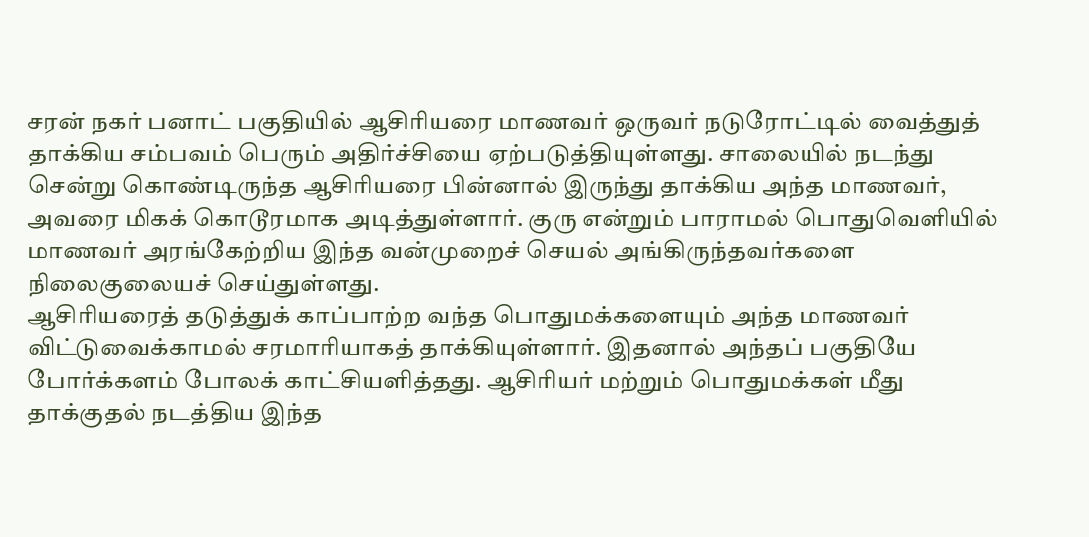சரன் நகர் பனாட் பகுதியில் ஆசிரியரை மாணவர் ஒருவர் நடுரோட்டில் வைத்துத் தாக்கிய சம்பவம் பெரும் அதிர்ச்சியை ஏற்படுத்தியுள்ளது. சாலையில் நடந்து சென்று கொண்டிருந்த ஆசிரியரை பின்னால் இருந்து தாக்கிய அந்த மாணவர், அவரை மிகக் கொடூரமாக அடித்துள்ளார். குரு என்றும் பாராமல் பொதுவெளியில் மாணவர் அரங்கேற்றிய இந்த வன்முறைச் செயல் அங்கிருந்தவர்களை நிலைகுலையச் செய்துள்ளது.
ஆசிரியரைத் தடுத்துக் காப்பாற்ற வந்த பொதுமக்களையும் அந்த மாணவர் விட்டுவைக்காமல் சரமாரியாகத் தாக்கியுள்ளார். இதனால் அந்தப் பகுதியே போர்க்களம் போலக் காட்சியளித்தது. ஆசிரியர் மற்றும் பொதுமக்கள் மீது தாக்குதல் நடத்திய இந்த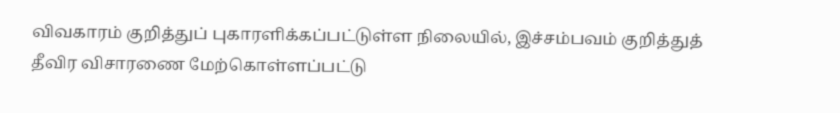விவகாரம் குறித்துப் புகாரளிக்கப்பட்டுள்ள நிலையில், இச்சம்பவம் குறித்துத் தீவிர விசாரணை மேற்கொள்ளப்பட்டு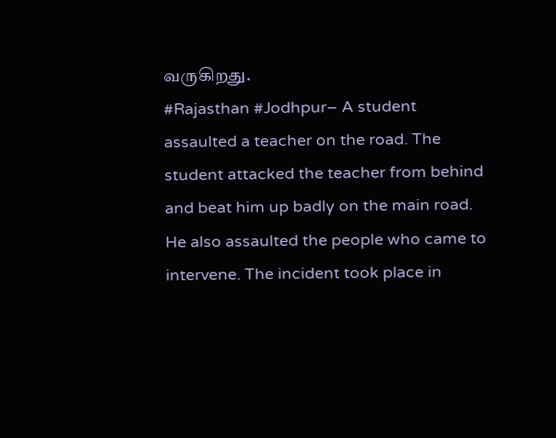வருகிறது.
#Rajasthan #Jodhpur– A student assaulted a teacher on the road. The student attacked the teacher from behind and beat him up badly on the main road. He also assaulted the people who came to intervene. The incident took place in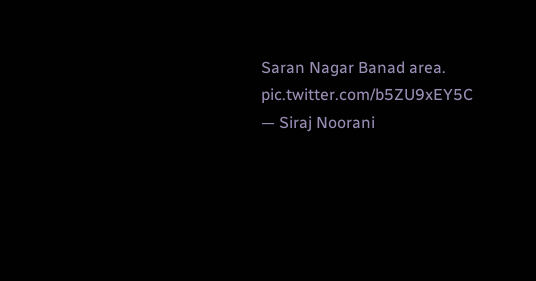Saran Nagar Banad area. pic.twitter.com/b5ZU9xEY5C
— Siraj Noorani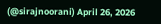(@sirajnoorani) April 26, 2026